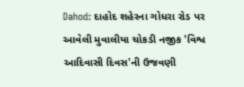Dahod: દાહોદ શહેરના ગોધરા રોડ પર આવેલી મુવાલીયા ચોકડી નજીક 'વિશ્વ આદિવાસી દિવસ'ની ઉજવણી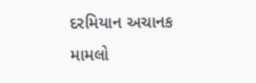દરમિયાન અચાનક મામલો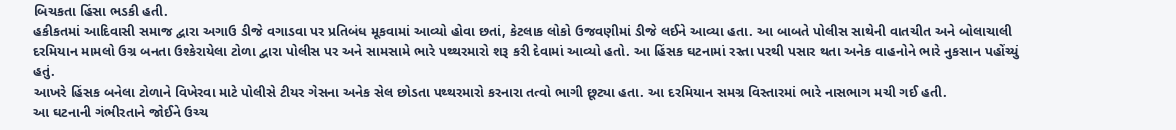બિચકતા હિંસા ભડકી હતી.
હકીકતમાં આદિવાસી સમાજ દ્વારા અગાઉ ડીજે વગાડવા પર પ્રતિબંધ મૂકવામાં આવ્યો હોવા છતાં, કેટલાક લોકો ઉજવણીમાં ડીજે લઈને આવ્યા હતા. આ બાબતે પોલીસ સાથેની વાતચીત અને બોલાચાલી દરમિયાન મામલો ઉગ્ર બનતા ઉશ્કેરાયેલા ટોળા દ્વારા પોલીસ પર અને સામસામે ભારે પથ્થરમારો શરૂ કરી દેવામાં આવ્યો હતો. આ હિંસક ઘટનામાં રસ્તા પરથી પસાર થતા અનેક વાહનોને ભારે નુકસાન પહોંચ્યું હતું.
આખરે હિંસક બનેલા ટોળાને વિખેરવા માટે પોલીસે ટીયર ગેસના અનેક સેલ છોડતા પથ્થરમારો કરનારા તત્વો ભાગી છૂટ્યા હતા. આ દરમિયાન સમગ્ર વિસ્તારમાં ભારે નાસભાગ મચી ગઈ હતી.
આ ઘટનાની ગંભીરતાને જોઈને ઉચ્ચ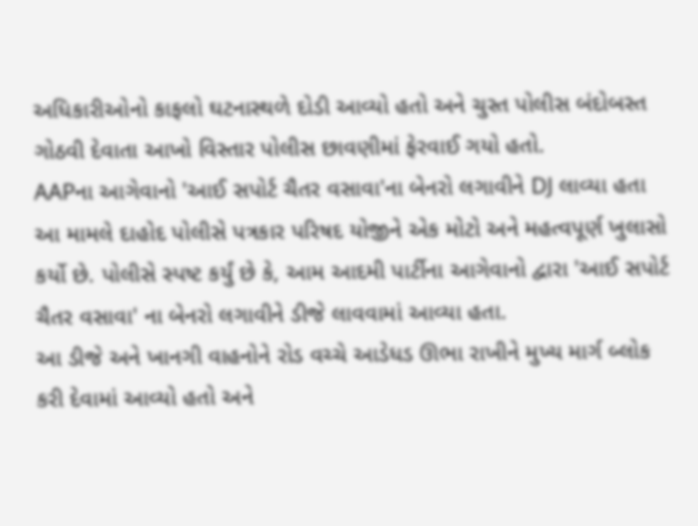અધિકારીઓનો કાફલો ઘટનાસ્થળે દોડી આવ્યો હતો અને ચુસ્ત પોલીસ બંદોબસ્ત ગોઠવી દેવાતા આખો વિસ્તાર પોલીસ છાવણીમાં ફેરવાઈ ગયો હતો.
AAPના આગેવાનો 'આઈ સપોર્ટ ચૈતર વસાવા'ના બેનરો લગાવીને DJ લાવ્યા હતા
આ મામલે દાહોદ પોલીસે પત્રકાર પરિષદ યોજીને એક મોટો અને મહત્વપૂર્ણ ખુલાસો કર્યો છે. પોલીસે સ્પષ્ટ કર્યું છે કે, આમ આદમી પાર્ટીના આગેવાનો દ્વારા 'આઈ સપોર્ટ ચૈતર વસાવા' ના બેનરો લગાવીને ડીજે લાવવામાં આવ્યા હતા.
આ ડીજે અને ખાનગી વાહનોને રોડ વચ્ચે આડેધડ ઊભા રાખીને મુખ્ય માર્ગ બ્લોક કરી દેવામાં આવ્યો હતો અને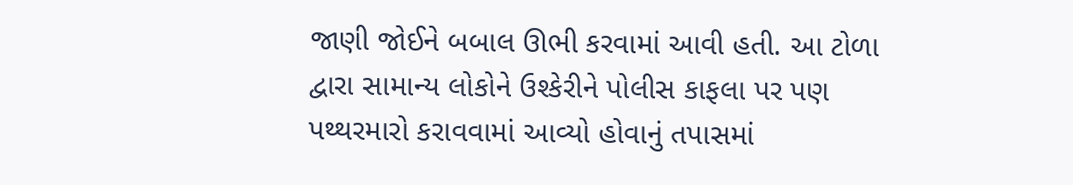જાણી જોઈને બબાલ ઊભી કરવામાં આવી હતી. આ ટોળા દ્વારા સામાન્ય લોકોને ઉશ્કેરીને પોલીસ કાફલા પર પણ પથ્થરમારો કરાવવામાં આવ્યો હોવાનું તપાસમાં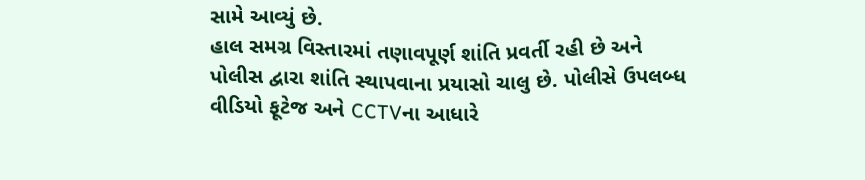સામે આવ્યું છે.
હાલ સમગ્ર વિસ્તારમાં તણાવપૂર્ણ શાંતિ પ્રવર્તી રહી છે અને પોલીસ દ્વારા શાંતિ સ્થાપવાના પ્રયાસો ચાલુ છે. પોલીસે ઉપલબ્ધ વીડિયો ફૂટેજ અને CCTVના આધારે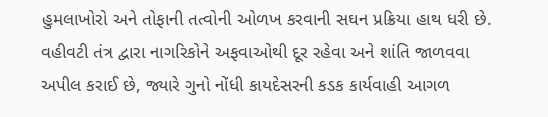હુમલાખોરો અને તોફાની તત્વોની ઓળખ કરવાની સઘન પ્રક્રિયા હાથ ધરી છે. વહીવટી તંત્ર દ્વારા નાગરિકોને અફવાઓથી દૂર રહેવા અને શાંતિ જાળવવા અપીલ કરાઈ છે, જ્યારે ગુનો નોંધી કાયદેસરની કડક કાર્યવાહી આગળ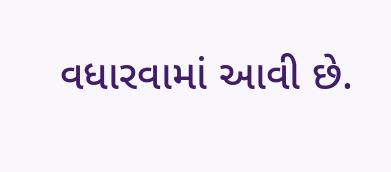વધારવામાં આવી છે.